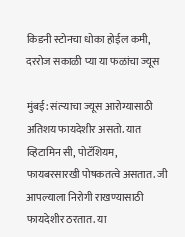किडनी स्टोनचा धोका होईल कमी, दररोज सकाळी प्या या फळांचा ज्यूस

मुंबई: संत्र्‍याचा ज्यूस आरोग्यासाठी अतिशय फायदेशीर असतो. यात व्हिटामिन सी, पोटॅशियम, फायबरसारखी पोषकतत्वे असतात. जी आपल्याला निरोगी राखण्यासाठी फायदेशीर ठरतात. या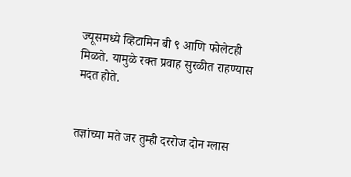ज्यूसमध्ये व्हिटामिन बी ९ आणि फोलेटही मिळते. यामुळे रक्त प्रवाह सुरळीत राहण्यास मदत होते.


तज्ञांच्या मते जर तुम्ही दररोज दोन ग्लास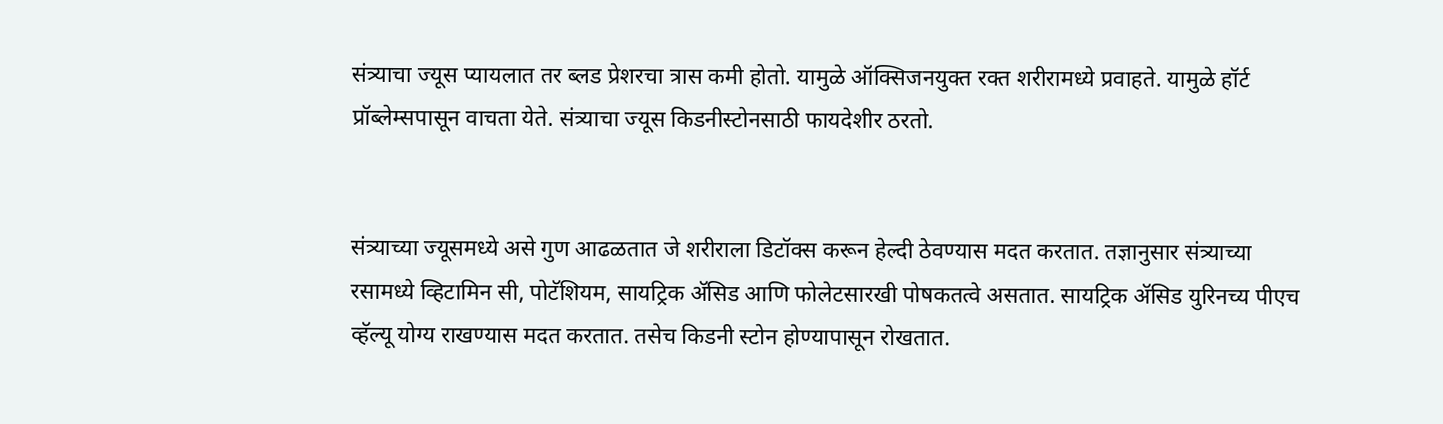संत्र्‍याचा ज्यूस प्यायलात तर ब्लड प्रेशरचा त्रास कमी होतो. यामुळे ऑक्सिजनयुक्त रक्त शरीरामध्ये प्रवाहते. यामुळे हॉर्ट प्रॉब्लेम्सपासून वाचता येते. संत्र्‍याचा ज्यूस किडनीस्टोनसाठी फायदेशीर ठरतो.


संत्र्‍याच्या ज्यूसमध्ये असे गुण आढळतात जे शरीराला डिटॉक्स करून हेल्दी ठेवण्यास मदत करतात. तज्ञानुसार संत्र्‍याच्या रसामध्ये व्हिटामिन सी, पोटॅशियम, सायट्रिक ॲसिड आणि फोलेटसारखी पोषकतत्वे असतात. सायट्रिक ॲसिड युरिनच्य पीएच व्हॅल्यू योग्य राखण्यास मदत करतात. तसेच किडनी स्टोन होण्यापासून रोखतात.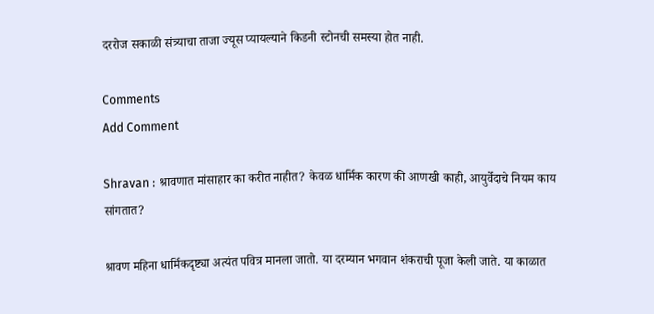दररोज सकाळी संत्र्‍याचा ताजा ज्यूस प्यायल्याने किडनी स्टोनची समस्या होत नाही.

Comments
Add Comment

Shravan : श्रावणात मांसाहार का करीत नाहीत? केवळ धार्मिक कारण की आणखी काही, आयुर्वेदाचे नियम काय सांगतात?

श्रावण महिना धार्मिकदृष्ट्या अत्यंत पवित्र मानला जातो. या दरम्यान भगवान शंकराची पूजा केली जाते. या काळात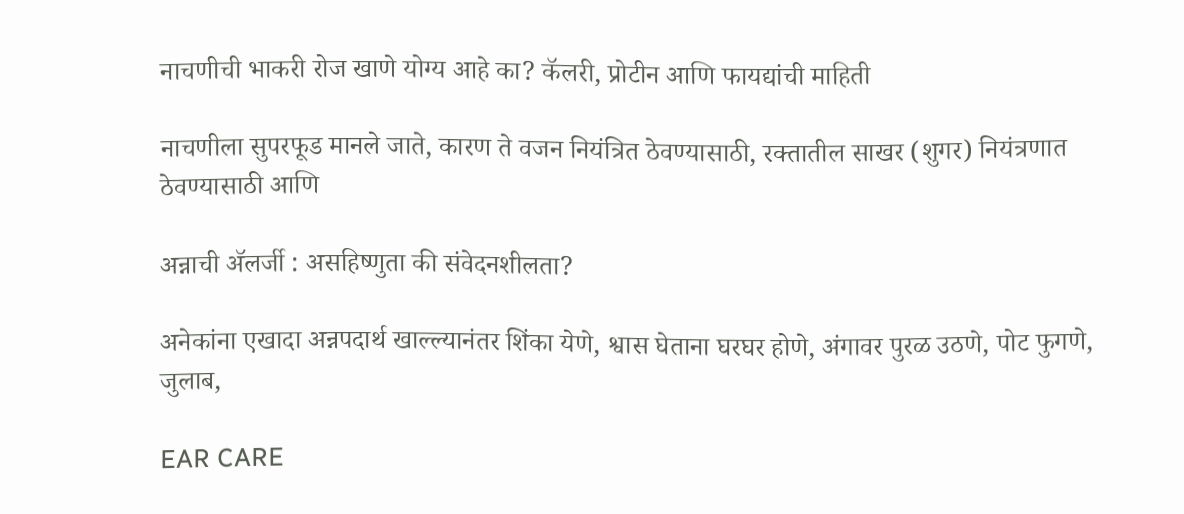नाचणीची भाकरी रोज खाणे योग्य आहे का? कॅलरी, प्रोटीन आणि फायद्यांची माहिती

नाचणीला सुपरफूड मानले जाते, कारण ते वजन नियंत्रित ठेवण्यासाठी, रक्तातील साखर (शुगर) नियंत्रणात ठेवण्यासाठी आणि

अन्नाची ॲलर्जी : असहिष्णुता की संवेदनशीलता?

अनेकांना एखादा अन्नपदार्थ खाल्ल्यानंतर शिंका येणे, श्वास घेताना घरघर होणे, अंगावर पुरळ उठणे, पोट फुगणे, जुलाब,

EAR CARE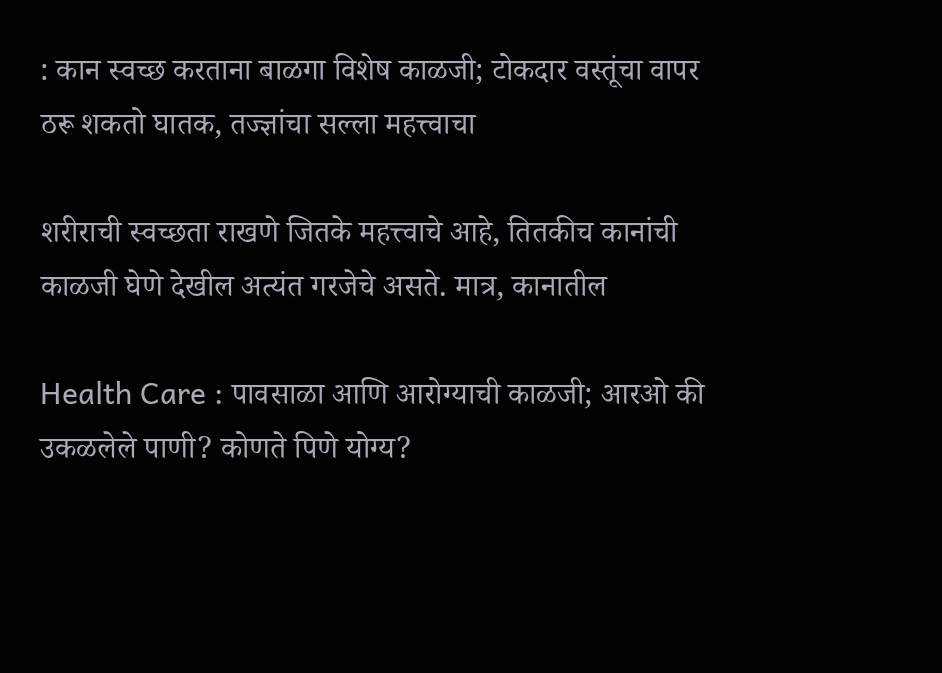: कान स्वच्छ करताना बाळगा विशेष काळजी; टोकदार वस्तूंचा वापर ठरू शकतो घातक, तज्ज्ञांचा सल्ला महत्त्वाचा

शरीराची स्वच्छता राखणे जितके महत्त्वाचे आहे, तितकीच कानांची काळजी घेणे देखील अत्यंत गरजेचे असते. मात्र, कानातील

Health Care : पावसाळा आणि आरोग्याची काळजी; आरओ की उकळलेले पाणी? कोणते पिणे योग्य?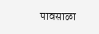पावसाळा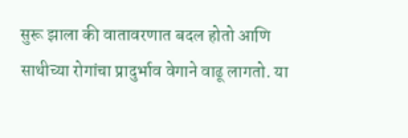सुरू झाला की वातावरणात बदल होतो आणि साथीच्या रोगांचा प्रादुर्भाव वेगाने वाढू लागतो. या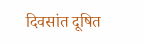दिवसांत दूषित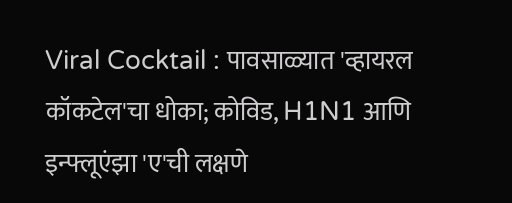Viral Cocktail : पावसाळ्यात 'व्हायरल कॉकटेल'चा धोका; कोविड, H1N1 आणि इन्फ्लूएंझा 'ए'ची लक्षणे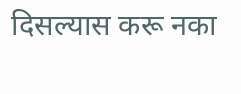दिसल्यास करू नका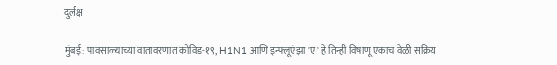दुर्लक्ष

मुंबई: पावसाळ्याच्या वातावरणात कोविड-१९, H1N1 आणि इन्फ्लूएंझा 'ए' हे तिन्ही विषाणू एकाच वेळी सक्रिय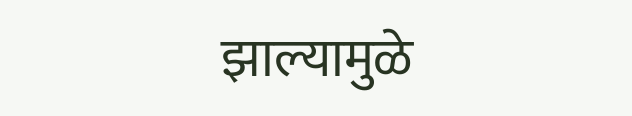झाल्यामुळे